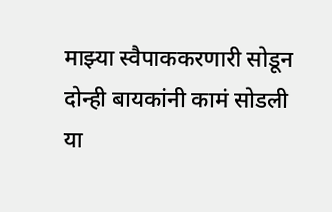माझ्या स्वैपाककरणारी सोडून दोन्ही बायकांनी कामं सोडली या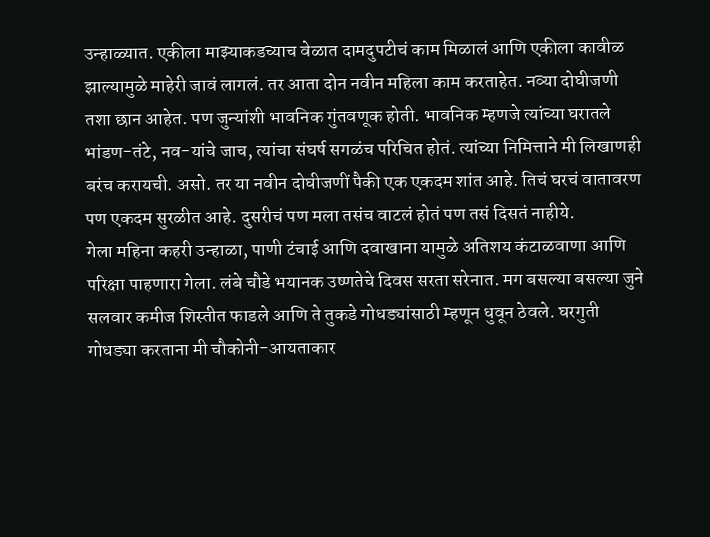उन्हाळ्यात. एकीला माझ्याकडच्याच वेळात दामदुपटीचं काम मिळालं आणि एकीला कावीळ झाल्यामुळे माहेरी जावं लागलं. तर आता दोन नवीन महिला काम करताहेत. नव्या दोघीजणी तशा छान आहेत. पण जुन्यांशी भावनिक गुंतवणूक होती. भावनिक म्हणजे त्यांच्या घरातले भांडण-तंटे, नव-यांचे जाच, त्यांचा संघर्ष सगळंच परिचित होतं. त्यांच्या निमित्ताने मी लिखाणही बरंच करायची. असो. तर या नवीन दोघीजणीं पैकी एक एकदम शांत आहे. तिचं घरचं वातावरण पण एकदम सुरळीत आहे. दुसरीचं पण मला तसंच वाटलं होतं पण तसं दिसतं नाहीये.
गेला महिना कहरी उन्हाळा, पाणी टंचाई आणि दवाखाना यामुळे अतिशय कंटाळवाणा आणि परिक्षा पाहणारा गेला. लंबे चौडे भयानक उष्णतेचे दिवस सरता सरेनात. मग बसल्या बसल्या जुने सलवार कमीज शिस्तीत फाडले आणि ते तुकडे गोधड्यांसाठी म्हणून धुवून ठेवले. घरगुती गोधड्या करताना मी चौकोनी-आयताकार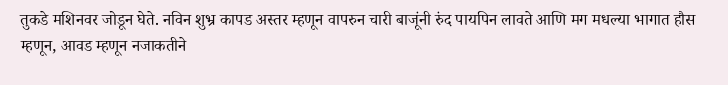तुकडे मशिनवर जोडून घेते. नविन शुभ्र कापड अस्तर म्हणून वापरुन चारी बाजूंनी रुंद पायपिन लावते आणि मग मधल्या भागात हौस म्हणून, आवड म्हणून नजाकतीने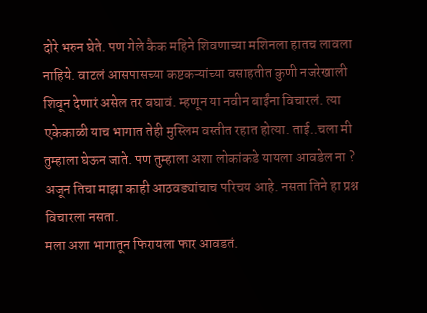दोरे भरुन घेते. पण गेले कैक महिने शिवणाच्या मशिनला हातच लावला नाहिये. वाटलं आसपासच्या कष्टकऱ्यांच्या वसाहतीत कुणी नजरेखाली शिवून देणारं असेल तर बघावं. म्हणून या नवीन बाईंना विचारलं. त्या एकेकाळी याच भागात तेही मुस्लिम वस्तीत रहात होत्या. ताई..चला मी तुम्हाला घेऊन जाते. पण तुम्हाला अशा लोकांकडे यायला आवडेल ना ?
अजून तिचा माझा काही आठवड्यांचाच परिचय आहे. नसता तिने हा प्रश्न विचारला नसता.
मला अशा भागातून फिरायला फार आवडतं.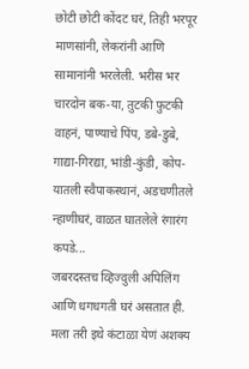छोटी छोटी कोंदट घरं, तिही भरपूर माणसांनी, लेकरांनी आणि सामानांनी भरलेली. भरीस भर चारदोन बक-या, तुटकी फुटकी वाहनं, पाण्याचे पिंप, डबे-डुबे, गाद्या-गिरद्या, भांडी-कुंडी, कोप-यातली स्वैपाकस्थानं, अडचणीतले न्हाणीघरं, वाळत घातलेले रंगारंग कपडे...
जबरदस्तच व्हिज्वुली अपिलिंग आणि धगधगती घरं असतात ही. मला तरी इथे कंटाळा येणं अशक्य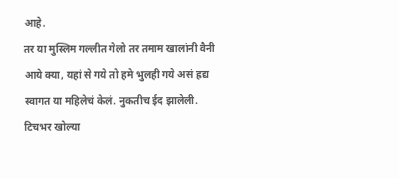आहे.
तर या मुस्लिम गल्लीत गेलो तर तमाम खालांनी वैनी आये क्या, यहां से गये तो हमे भुलही गये असं ह्रद्य स्वागत या महिलेचं केलं. नुकतीच ईद झालेली. टिचभर खोल्या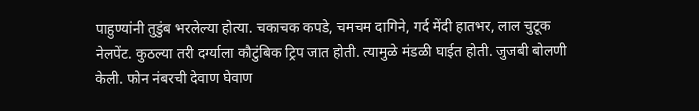पाहुण्यांनी तुडुंब भरलेल्या होत्या. चकाचक कपडे, चमचम दागिने, गर्द मेंदी हातभर, लाल चुटूक नेलपेंट. कुठल्या तरी दर्ग्याला कौटुंबिक ट्रिप जात होती. त्यामुळे मंडळी घाईत होती. जुजबी बोलणी केली. फोन नंबरची देवाण घेवाण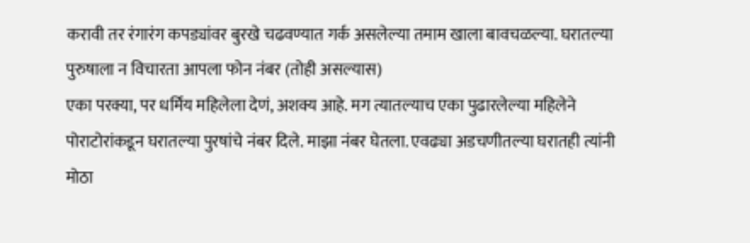करावी तर रंगारंग कपड्यांवर बुरखे चढवण्यात गर्क असलेल्या तमाम खाला बावचळल्या. घरातल्या पुरुषाला न विचारता आपला फोन नंबर (तोही असल्यास)
एका परक्या, पर धर्मिय महिलेला देणं, अशक्य आहे. मग त्यातल्याच एका पुढारलेल्या महिलेने पोराटोरांकडून घरातल्या पुरषांचे नंबर दिले. माझा नंबर घेतला. एवढ्या अडचणीतल्या घरातही त्यांनी मोठा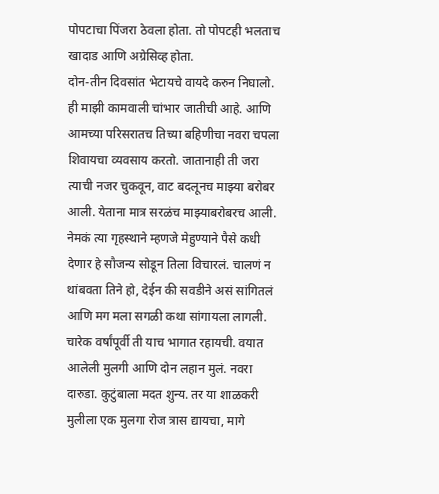पोपटाचा पिंजरा ठेवला होता. तो पोपटही भलताच खादाड आणि अग्रेसिव्ह होता.
दोन-तीन दिवसांत भेटायचे वायदे करुन निघालो.
ही माझी कामवाली चांभार जातीची आहे. आणि आमच्या परिसरातच तिच्या बहिणीचा नवरा चपला शिवायचा व्यवसाय करतो. जातानाही ती जरा त्याची नजर चुकवून, वाट बदलूनच माझ्या बरोबर आली. येताना मात्र सरळंच माझ्याबरोबरच आली. नेमकं त्या गृहस्थाने म्हणजे मेहुण्याने पैसे कधी देणार हे सौजन्य सोडून तिला विचारलं. चालणं न थांबवता तिने हो, देईन की सवडीने असं सांगितलं आणि मग मला सगळी कथा सांगायला लागली.
चारेक वर्षांपूर्वी ती याच भागात रहायची. वयात आलेली मुलगी आणि दोन लहान मुलं. नवरा दारुडा. कुटुंबाला मदत शुन्य. तर या शाळकरी मुलीला एक मुलगा रोज त्रास द्यायचा, मागे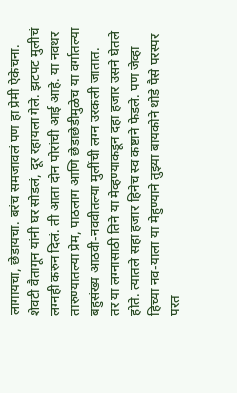लागायचा, छेडायचा. बरंच समजावलं पण हा प्रेमी ऐकेचना. शेवटी वैतागून यांनी घर सोडलं, दूर रहायला गेले. झटपट मुलीचं लग्नही करुन दिलं. ती आता दोन पोरांची आई आहे. या नवथर तारुण्यातल्या प्रेम, पाठलाग आणि छेडाछेडीमुळेच या वर्गातल्या बहुसंख्य आठवी-नववीतल्या मुलींची लग्न उरकली जातात.
तर या लग्नासाठी तिने या मेव्हण्याकडून दहा हजार उसने घेतले होते. त्यातले सहा हजार हिनेच स्व कष्टाने फेडले. पण जेव्हा हिच्या नव-याला या मेहुण्याने तुझ्या बायकोने थोडे पैसे परस्पर परत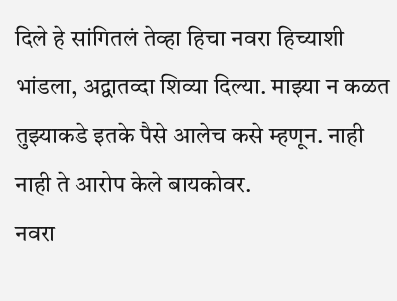दिले हे सांगितलं तेव्हा हिचा नवरा हिच्याशी भांडला, अद्वातव्दा शिव्या दिल्या. माझ्या न कळत तुझ्याकडे इतके पैसे आलेच कसे म्हणून. नाही नाही ते आरोप केले बायकोवर.
नवरा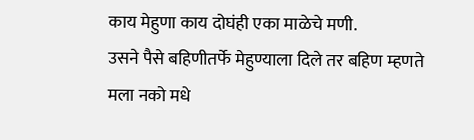काय मेहुणा काय दोघंही एका माळेचे मणी.
उसने पैसे बहिणीतर्फे मेहुण्याला दिले तर बहिण म्हणते मला नको मधे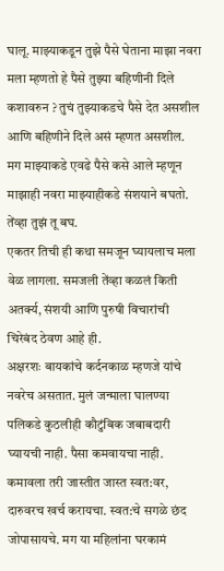घालू. माझ्याकडून तुझे पैसे घेताना माझा नवरा मला म्हणतो हे पैसे तुझ्या बहिणीनी दिले कशावरुन ? तुचं तुझ्याकडचे पैसे देत असशील आणि बहिणीने दिले असं म्हणत असशील. मग माझ्याकडे एवढे पैसे कसे आले म्हणून माझाही नवरा माझ्याहीकडे संशयाने बघतो.
तेंव्हा तुझं तू बघ.
एकतर तिची ही कथा समजून घ्यायलाच मला वेळ लागला. समजली तेंव्हा कळलं किती अतर्क्य, संशयी आणि पुरुषी विचारांची चिरेबंद ठेवण आहे ही.
अक्षरशः बायकांचे कर्दनकाळ म्हणजे यांचे नवरेच असतात. मुलं जन्माला घालण्या पलिकडे कुठलीही कौटुंबिक जबाबदारी घ्यायची नाही. पैसा कमवायचा नाही. कमावला तरी जास्तीत जास्त स्वत:वर, दारुवरच खर्च करायचा. स्वत:चे सगळे छंद जोपासायचे. मग या महिलांना घरकामं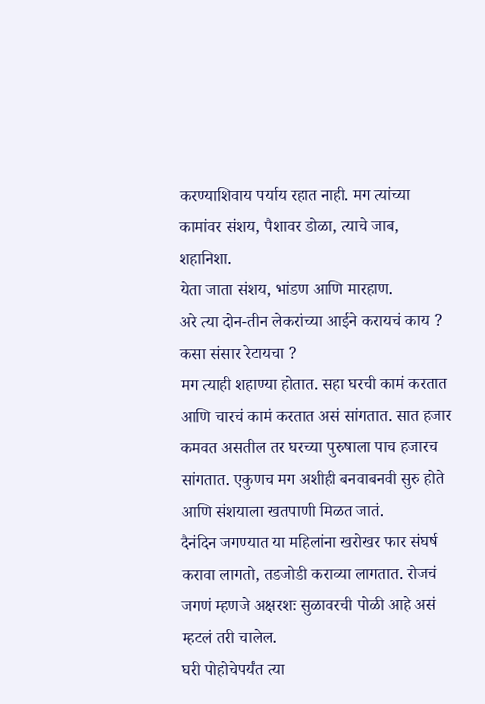करण्याशिवाय पर्याय रहात नाही. मग त्यांच्या कामांवर संशय, पैशावर डोळा, त्याचे जाब, शहानिशा.
येता जाता संशय, भांडण आणि मारहाण.
अरे त्या दोन-तीन लेकरांच्या आईने करायचं काय ? कसा संसार रेटायचा ?
मग त्याही शहाण्या होतात. सहा घरची कामं करतात आणि चारचं कामं करतात असं सांगतात. सात हजार कमवत असतील तर घरच्या पुरुषाला पाच हजारच सांगतात. एकुणच मग अशीही बनवाबनवी सुरु होते आणि संशयाला खतपाणी मिळत जातं.
दैनंदिन जगण्यात या महिलांना खरोखर फार संघर्ष करावा लागतो, तडजोडी कराव्या लागतात. रोजचं जगणं म्हणजे अक्षरशः सुळावरची पोळी आहे असं म्हटलं तरी चालेल.
घरी पोहोचेपर्यंत त्या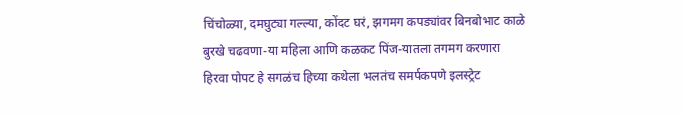चिंचोळ्या, दमघुट्या गल्ल्या, कोंदट घरं, झगमग कपड्यांवर बिनबोभाट काळे बुरखे चढवणा-या महिला आणि कळकट पिंज-यातला तगमग करणारा हिरवा पोपट हे सगळंच हिच्या कथेला भलतंच समर्पकपणे इलस्ट्रेट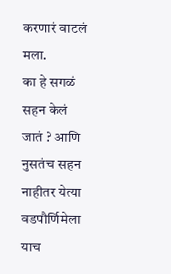करणारं वाटलं मला.
का हे सगळं सहन केलं जातं ? आणि नुसतंच सहन नाहीतर येत्या वडपौर्णिमेला याच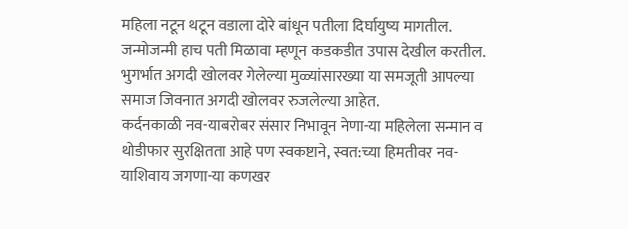महिला नटून थटून वडाला दोरे बांधून पतीला दिर्घायुष्य मागतील. जन्मोजन्मी हाच पती मिळावा म्हणून कडकडीत उपास देखील करतील.
भुगर्भात अगदी खोलवर गेलेल्या मुळ्यांसारख्या या समजूती आपल्या समाज जिवनात अगदी खोलवर रुजलेल्या आहेत.
कर्दनकाळी नव-याबरोबर संसार निभावून नेणा-या महिलेला सन्मान व थोडीफार सुरक्षितता आहे पण स्वकष्टाने, स्वत:च्या हिमतीवर नव-याशिवाय जगणा-या कणखर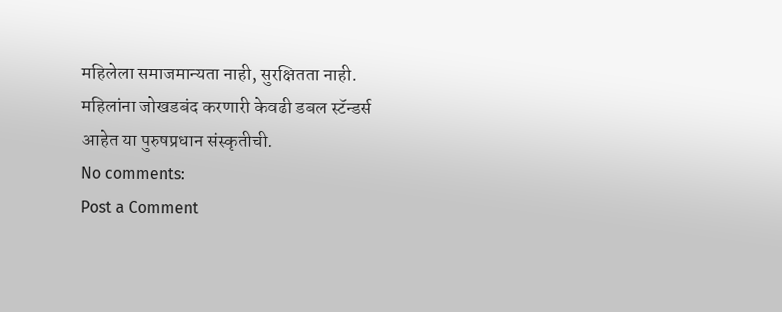महिलेला समाजमान्यता नाही, सुरक्षितता नाही.
महिलांना जोखडबंद करणारी केवढी डबल स्टॅन्डर्स आहेत या पुरुषप्रधान संस्कृतीची.
No comments:
Post a Comment